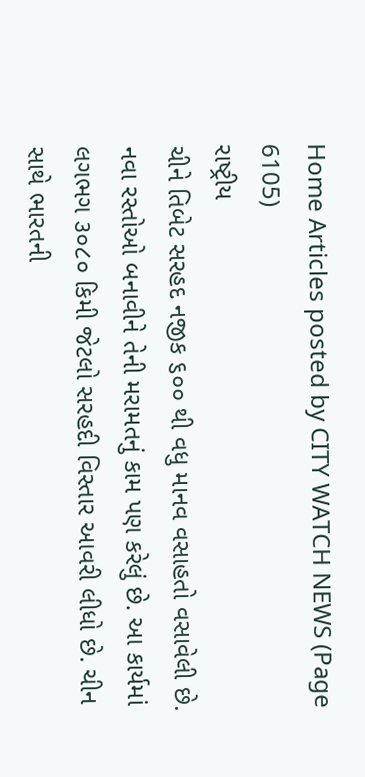Home Articles posted by CITY WATCH NEWS (Page 6105)
રાષ્ટ્રીય
ચીને તિબેટ સરહદ નજીક ૬૦૦ થી વધુ માનવ વસાહતો વસાવેલી છે. નવા રસ્તોઓ બનાવીને તેની મરામતનું કામ પણ કરેલું છે. આ કાર્યમાં લગભગ ૩૦૮૦ કિમી જેટલો સરહદી વિસ્તાર આવરી લીધો છે. ચીન સાથે ભારતની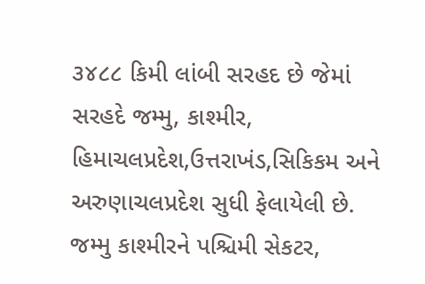૩૪૮૮ કિમી લાંબી સરહદ છે જેમાં સરહદે જમ્મુ, કાશ્મીર, હિમાચલપ્રદેશ,ઉત્તરાખંડ,સિકિકમ અને અરુણાચલપ્રદેશ સુધી ફેલાયેલી છે. જમ્મુ કાશ્મીરને પશ્ચિમી સેકટર,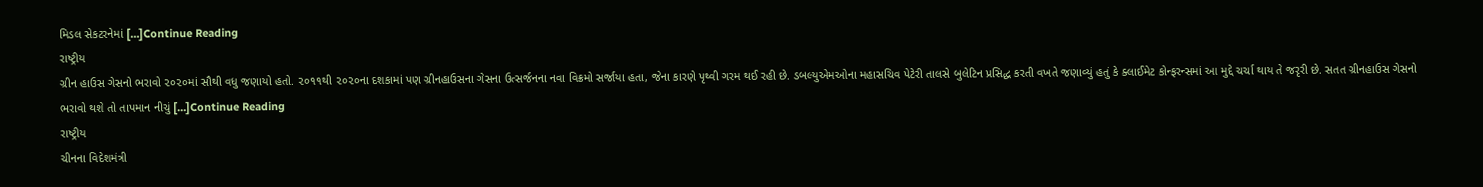મિડલ સેકટરનેમાં […]Continue Reading
રાષ્ટ્રીય
ગ્રીન હાઉસ ગેસનો ભરાવો ૨૦૨૦માં સૌથી વધુ જણાયો હતો. ૨૦૧૧થી ૨૦૨૦ના દશકામાં પણ ગ્રીનહાઉસના ગેસના ઉત્સર્જનના નવા વિક્રમો સર્જાયા હતા, જેના કારણે પૃથ્વી ગરમ થઈ રહી છે. ડબલ્યુએમઓના મહાસચિવ પેટેરી તાલસે બુલેટિન પ્રસિદ્ધ કરતી વખતે જણાવ્યું હતું કે ક્લાઈમેટ કોન્ફરન્સમાં આ મુદ્દે ચર્ચા થાય તે જરૃરી છે. સતત ગ્રીનહાઉસ ગેસનો ભરાવો થશે તો તાપમાન નીચું […]Continue Reading
રાષ્ટ્રીય
ચીનના વિદેશમંત્રી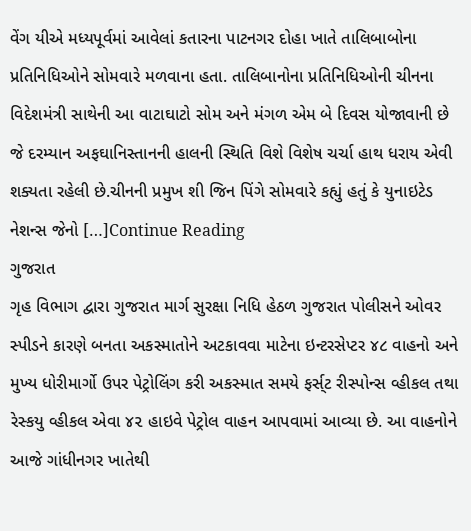વેંગ યીએ મધ્યપૂર્વમાં આવેલાં કતારના પાટનગર દોહા ખાતે તાલિબાબોના પ્રતિનિધિઓને સોમવારે મળવાના હતા. તાલિબાનોના પ્રતિનિધિઓની ચીનના વિદેશમંત્રી સાથેની આ વાટાઘાટો સોમ અને મંગળ એમ બે દિવસ યોજાવાની છે જે દરમ્યાન અફઘાનિસ્તાનની હાલની સ્થિતિ વિશે વિશેષ ચર્ચા હાથ ધરાય એવી શક્યતા રહેલી છે.ચીનની પ્રમુખ શી જિન પિંગે સોમવારે કહ્યું હતું કે યુનાઇટેડ નેશન્સ જેનો […]Continue Reading
ગુજરાત
ગૃહ વિભાગ દ્વારા ગુજરાત માર્ગ સુરક્ષા નિધિ હેઠળ ગુજરાત પોલીસને ઓવર સ્પીડને કારણે બનતા અકસ્માતોને અટકાવવા માટેના ઇન્ટરસેપ્ટર ૪૮ વાહનો અને મુખ્ય ધોરીમાર્ગો ઉપર પેટ્રોલિંગ કરી અકસ્માત સમયે ફર્સ્‌ટ રીસ્પોન્સ વ્હીકલ તથા રેસ્કયુ વ્હીકલ એવા ૪૨ હાઇવે પેટ્રોલ વાહન આપવામાં આવ્યા છે. આ વાહનોને આજે ગાંધીનગર ખાતેથી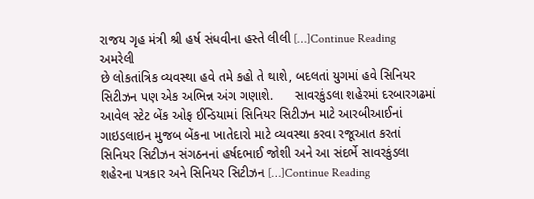રાજય ગૃહ મંત્રી શ્રી હર્ષ સંધવીના હસ્તે લીલી […]Continue Reading
અમરેલી
છે લોકતાંત્રિક વ્યવસ્થા હવે તમે કહો તે થાશે, બદલતાં યુગમાં હવે સિનિયર સિટીઝન પણ એક અભિન્ન અંગ ગણાશે.      સાવરકુંડલા શહેરમાં દરબારગઢમાં આવેલ સ્ટેટ બેંક ઓફ ઈન્ડિયામાં સિનિયર સિટીઝન માટે આરબીઆઈનાં ગાઇડલાઇન મુજબ બેંકના ખાતેદારો માટે વ્યવસ્થા કરવા રજૂઆત કરતાં સિનિયર સિટીઝન સંગઠનનાં હર્ષદભાઈ જોશી અને આ સંદર્ભે સાવરકુંડલા શહેરના પત્રકાર અને સિનિયર સિટીઝન […]Continue Reading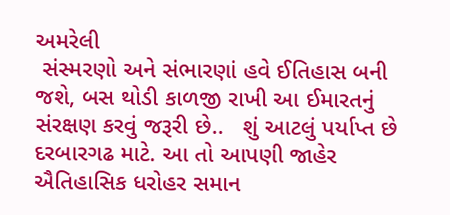અમરેલી
 સંસ્મરણો અને સંભારણાં હવે ઈતિહાસ બની જશે, બસ થોડી કાળજી રાખી આ ઈમારતનું સંરક્ષણ કરવું જરૂરી છે..   શું આટલું પર્યાપ્ત છે દરબારગઢ માટે. આ તો આપણી જાહેર  ઐતિહાસિક ધરોહર સમાન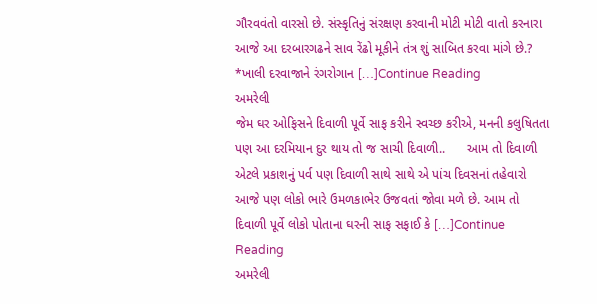ગૌરવવંતો વારસો છે. સંસ્કૃતિનું સંરક્ષણ કરવાની મોટી મોટી વાતો કરનારા આજે આ દરબારગઢને સાવ રેંઢો મૂકીને તંત્ર શું સાબિત કરવા માંગે છે.? *ખાલી દરવાજાને રંગરોગાન […]Continue Reading
અમરેલી
જેમ ઘર ઓફિસને દિવાળી પૂર્વે સાફ કરીને સ્વચ્છ કરીએ, મનની કલુષિતતા પણ આ દરમિયાન દુર થાય તો જ સાચી દિવાળી..      આમ તો દિવાળી એટલે પ્રકાશનું પર્વ પણ દિવાળી સાથે સાથે એ પાંચ દિવસનાં તહેવારો આજે પણ લોકો ભારે ઉમળકાભેર ઉજવતાં જોવા મળે છે. આમ તો દિવાળી પૂર્વે લોકો પોતાના ઘરની સાફ સફાઈ કે […]Continue Reading
અમરેલી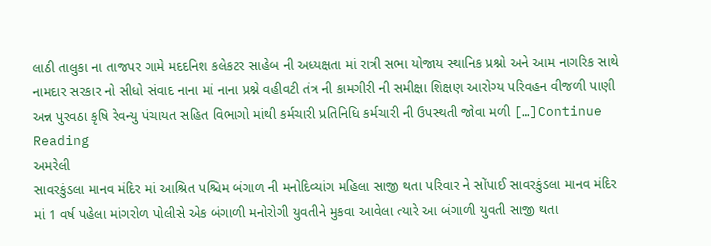લાઠી તાલુકા ના તાજપર ગામે મદદનિશ કલેકટર સાહેબ ની અધ્યક્ષતા માં રાત્રી સભા યોજાય સ્થાનિક પ્રશ્નો અને આમ નાગરિક સાથે નામદાર સરકાર નો સીધો સંવાદ નાના માં નાના પ્રશ્ને વહીવટી તંત્ર ની કામગીરી ની સમીક્ષા શિક્ષણ આરોગ્ય પરિવહન વીજળી પાણી અન્ન પુરવઠા કૃષિ રેવન્યુ પંચાયત સહિત વિભાગો માંથી કર્મચારી પ્રતિનિધિ કર્મચારી ની ઉપસ્થતી જોવા મળી […]Continue Reading
અમરેલી
સાવરકુંડલા માનવ મંદિર માં આશ્રિત પશ્ચિમ બંગાળ ની મનોદિવ્યાંગ મહિલા સાજી થતા પરિવાર ને સોંપાઈ સાવરકુંડલા માનવ મંદિર માં 1 વર્ષ પહેલા માંગરોળ પોલીસે એક બંગાળી મનોરોગી યુવતીને મુકવા આવેલા ત્યારે આ બંગાળી યુવતી સાજી થતા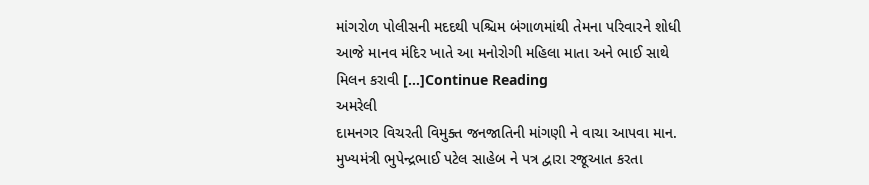માંગરોળ પોલીસની મદદથી પશ્ચિમ બંગાળમાંથી તેમના પરિવારને શોધી આજે માનવ મંદિર ખાતે આ મનોરોગી મહિલા માતા અને ભાઈ સાથે મિલન કરાવી […]Continue Reading
અમરેલી
દામનગર વિચરતી વિમુક્ત જનજાતિની માંગણી ને વાચા આપવા માન. મુખ્યમંત્રી ભુપેન્દ્રભાઈ પટેલ સાહેબ ને પત્ર દ્વારા રજૂઆત કરતા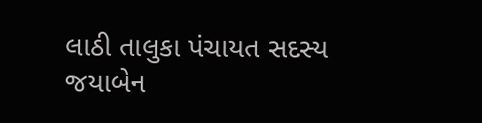લાઠી તાલુકા પંચાયત સદસ્ય જયાબેન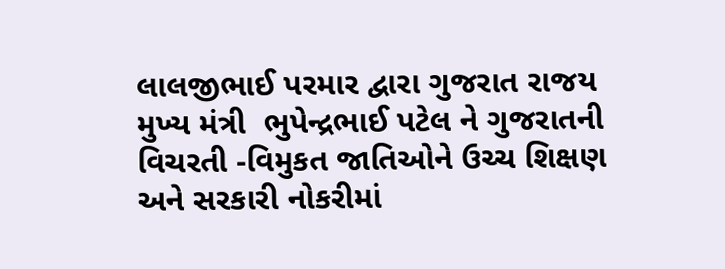લાલજીભાઈ પરમાર દ્વારા ગુજરાત રાજય મુખ્ય મંત્રી  ભુપેન્દ્રભાઈ પટેલ ને ગુજરાતની વિચરતી -વિમુકત જાતિઓને ઉચ્ચ શિક્ષણ અને સરકારી નોકરીમાં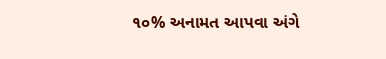૧૦% અનામત આપવા અંગે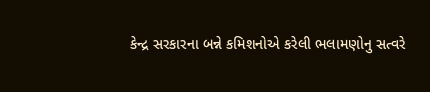કેન્દ્ર સરકારના બન્ને કમિશનોએ કરેલી ભલામણોનુ સત્વરે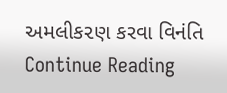અમલીક૨ણ કરવા વિનંતિ Continue Reading